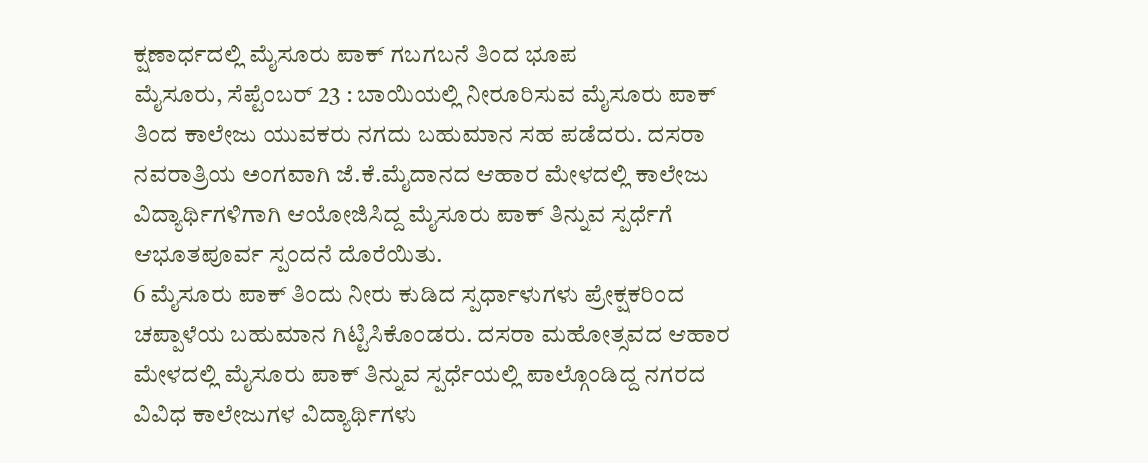ಕ್ಷಣಾರ್ಧದಲ್ಲಿ ಮೈಸೂರು ಪಾಕ್ ಗಬಗಬನೆ ತಿಂದ ಭೂಪ
ಮೈಸೂರು, ಸೆಪ್ಟೆಂಬರ್ 23 : ಬಾಯಿಯಲ್ಲಿ ನೀರೂರಿಸುವ ಮೈಸೂರು ಪಾಕ್ ತಿಂದ ಕಾಲೇಜು ಯುವಕರು ನಗದು ಬಹುಮಾನ ಸಹ ಪಡೆದರು. ದಸರಾ ನವರಾತ್ರಿಯ ಅಂಗವಾಗಿ ಜೆ.ಕೆ.ಮೈದಾನದ ಆಹಾರ ಮೇಳದಲ್ಲಿ ಕಾಲೇಜು ವಿದ್ಯಾರ್ಥಿಗಳಿಗಾಗಿ ಆಯೋಜಿಸಿದ್ದ ಮೈಸೂರು ಪಾಕ್ ತಿನ್ನುವ ಸ್ಪರ್ಧೆಗೆ ಆಭೂತಪೂರ್ವ ಸ್ಪಂದನೆ ದೊರೆಯಿತು.
6 ಮೈಸೂರು ಪಾಕ್ ತಿಂದು ನೀರು ಕುಡಿದ ಸ್ಪರ್ಧಾಳುಗಳು ಪ್ರೇಕ್ಷಕರಿಂದ ಚಪ್ಪಾಳೆಯ ಬಹುಮಾನ ಗಿಟ್ಟಿಸಿಕೊಂಡರು. ದಸರಾ ಮಹೋತ್ಸವದ ಆಹಾರ ಮೇಳದಲ್ಲಿ ಮೈಸೂರು ಪಾಕ್ ತಿನ್ನುವ ಸ್ಪರ್ಧೆಯಲ್ಲಿ ಪಾಲ್ಗೊಂಡಿದ್ದ ನಗರದ ವಿವಿಧ ಕಾಲೇಜುಗಳ ವಿದ್ಯಾರ್ಥಿಗಳು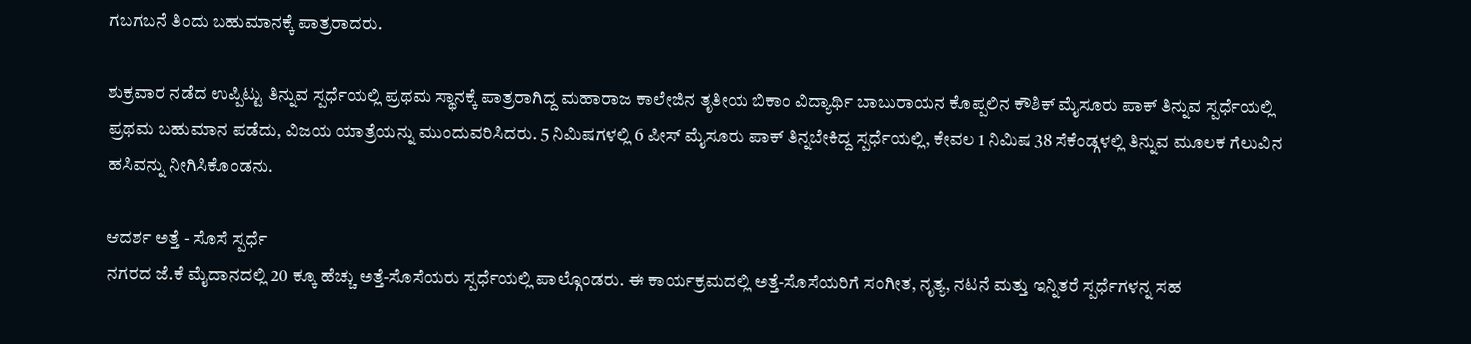ಗಬಗಬನೆ ತಿಂದು ಬಹುಮಾನಕ್ಕೆ ಪಾತ್ರರಾದರು.

ಶುಕ್ರವಾರ ನಡೆದ ಉಪ್ಪಿಟ್ಟು ತಿನ್ನುವ ಸ್ಪರ್ಧೆಯಲ್ಲಿ ಪ್ರಥಮ ಸ್ಥಾನಕ್ಕೆ ಪಾತ್ರರಾಗಿದ್ದ ಮಹಾರಾಜ ಕಾಲೇಜಿನ ತೃತೀಯ ಬಿಕಾಂ ವಿದ್ಯಾರ್ಥಿ ಬಾಬುರಾಯನ ಕೊಪ್ಪಲಿನ ಕೌಶಿಕ್ ಮೈಸೂರು ಪಾಕ್ ತಿನ್ನುವ ಸ್ಪರ್ಧೆಯಲ್ಲಿ ಪ್ರಥಮ ಬಹುಮಾನ ಪಡೆದು, ವಿಜಯ ಯಾತ್ರೆಯನ್ನು ಮುಂದುವರಿಸಿದರು. 5 ನಿಮಿಷಗಳಲ್ಲಿ 6 ಪೀಸ್ ಮೈಸೂರು ಪಾಕ್ ತಿನ್ನಬೇಕಿದ್ದ ಸ್ಪರ್ಧೆಯಲ್ಲಿ, ಕೇವಲ 1 ನಿಮಿಷ 38 ಸೆಕೆಂಡ್ಗಳಲ್ಲಿ ತಿನ್ನುವ ಮೂಲಕ ಗೆಲುವಿನ ಹಸಿವನ್ನು ನೀಗಿಸಿಕೊಂಡನು.

ಆದರ್ಶ ಅತ್ತೆ - ಸೊಸೆ ಸ್ಪರ್ಧೆ
ನಗರದ ಜೆ.ಕೆ ಮೈದಾನದಲ್ಲಿ 20 ಕ್ಕೂ ಹೆಚ್ಚು ಅತ್ತೆ-ಸೊಸೆಯರು ಸ್ಪರ್ಧೆಯಲ್ಲಿ ಪಾಲ್ಗೊಂಡರು. ಈ ಕಾರ್ಯಕ್ರಮದಲ್ಲಿ ಅತ್ತೆ-ಸೊಸೆಯರಿಗೆ ಸಂಗೀತ, ನೃತ್ಯ, ನಟನೆ ಮತ್ತು ಇನ್ನಿತರೆ ಸ್ಪರ್ಧೆಗಳನ್ನ ಸಹ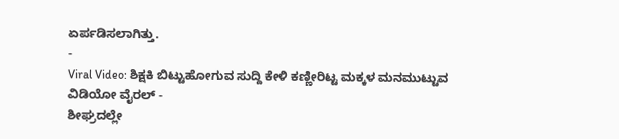ಏರ್ಪಡಿಸಲಾಗಿತ್ತು.
-
Viral Video: ಶಿಕ್ಷಕಿ ಬಿಟ್ಟುಹೋಗುವ ಸುದ್ದಿ ಕೇಳಿ ಕಣ್ಣೀರಿಟ್ಟ ಮಕ್ಕಳ ಮನಮುಟ್ಟುವ ವಿಡಿಯೋ ವೈರಲ್ -
ಶೀಘ್ರದಲ್ಲೇ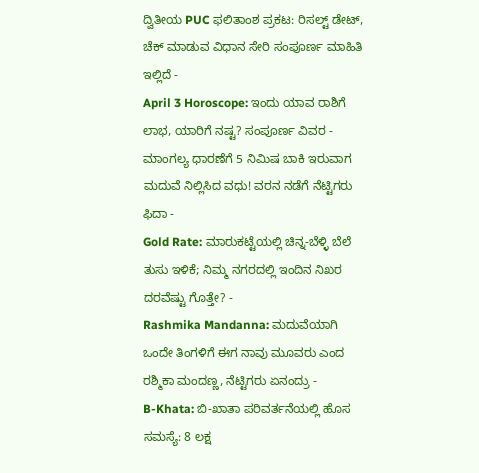ದ್ವಿತೀಯ PUC ಫಲಿತಾಂಶ ಪ್ರಕಟ: ರಿಸಲ್ಟ್ ಡೇಟ್, ಚೆಕ್ ಮಾಡುವ ವಿಧಾನ ಸೇರಿ ಸಂಪೂರ್ಣ ಮಾಹಿತಿ ಇಲ್ಲಿದೆ -
April 3 Horoscope: ಇಂದು ಯಾವ ರಾಶಿಗೆ ಲಾಭ, ಯಾರಿಗೆ ನಷ್ಟ? ಸಂಪೂರ್ಣ ವಿವರ -
ಮಾಂಗಲ್ಯ ಧಾರಣೆಗೆ 5 ನಿಮಿಷ ಬಾಕಿ ಇರುವಾಗ ಮದುವೆ ನಿಲ್ಲಿಸಿದ ವಧು! ವರನ ನಡೆಗೆ ನೆಟ್ಟಿಗರು ಫಿದಾ -
Gold Rate: ಮಾರುಕಟ್ಟೆಯಲ್ಲಿ ಚಿನ್ನ-ಬೆಳ್ಳಿ ಬೆಲೆ ತುಸು ಇಳಿಕೆ; ನಿಮ್ಮ ನಗರದಲ್ಲಿ ಇಂದಿನ ನಿಖರ ದರವೆಷ್ಟು ಗೊತ್ತೇ? -
Rashmika Mandanna: ಮದುವೆಯಾಗಿ ಒಂದೇ ತಿಂಗಳಿಗೆ ಈಗ ನಾವು ಮೂವರು ಎಂದ ರಶ್ಮಿಕಾ ಮಂದಣ್ಣ, ನೆಟ್ಟಿಗರು ಏನಂದ್ರು -
B-Khata: ಬಿ-ಖಾತಾ ಪರಿವರ್ತನೆಯಲ್ಲಿ ಹೊಸ ಸಮಸ್ಯೆ: 8 ಲಕ್ಷ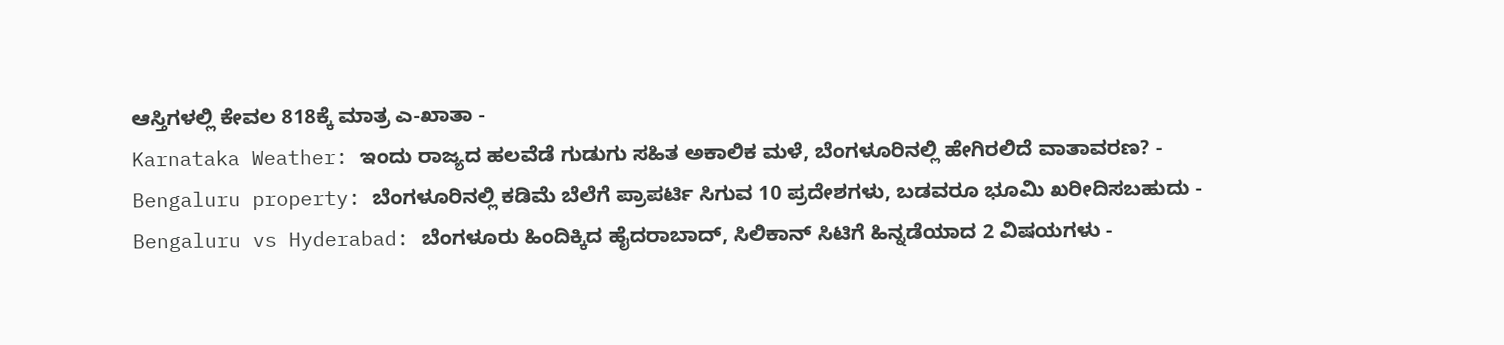ಆಸ್ತಿಗಳಲ್ಲಿ ಕೇವಲ 818ಕ್ಕೆ ಮಾತ್ರ ಎ-ಖಾತಾ -
Karnataka Weather: ಇಂದು ರಾಜ್ಯದ ಹಲವೆಡೆ ಗುಡುಗು ಸಹಿತ ಅಕಾಲಿಕ ಮಳೆ, ಬೆಂಗಳೂರಿನಲ್ಲಿ ಹೇಗಿರಲಿದೆ ವಾತಾವರಣ? -
Bengaluru property: ಬೆಂಗಳೂರಿನಲ್ಲಿ ಕಡಿಮೆ ಬೆಲೆಗೆ ಪ್ರಾಪರ್ಟಿ ಸಿಗುವ 10 ಪ್ರದೇಶಗಳು, ಬಡವರೂ ಭೂಮಿ ಖರೀದಿಸಬಹುದು -
Bengaluru vs Hyderabad: ಬೆಂಗಳೂರು ಹಿಂದಿಕ್ಕಿದ ಹೈದರಾಬಾದ್, ಸಿಲಿಕಾನ್ ಸಿಟಿಗೆ ಹಿನ್ನಡೆಯಾದ 2 ವಿಷಯಗಳು -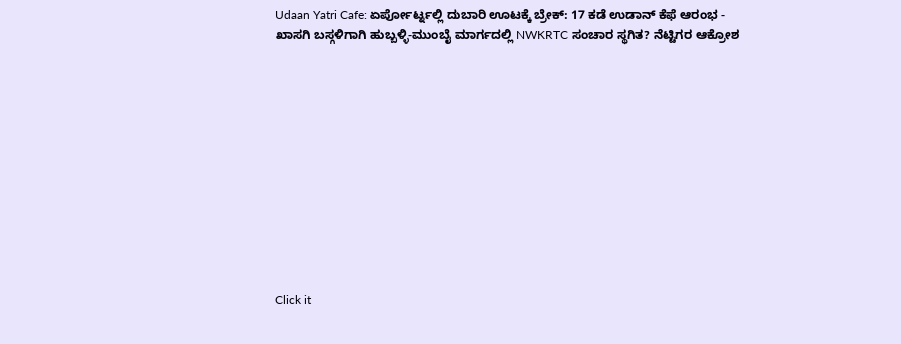Udaan Yatri Cafe: ಏರ್ಪೋರ್ಟ್ನಲ್ಲಿ ದುಬಾರಿ ಊಟಕ್ಕೆ ಬ್ರೇಕ್: 17 ಕಡೆ ಉಡಾನ್ ಕೆಫೆ ಆರಂಭ -
ಖಾಸಗಿ ಬಸ್ಗಳಿಗಾಗಿ ಹುಬ್ಬಳ್ಳಿ-ಮುಂಬೈ ಮಾರ್ಗದಲ್ಲಿ NWKRTC ಸಂಚಾರ ಸ್ಥಗಿತ? ನೆಟ್ಟಿಗರ ಆಕ್ರೋಶ












Click it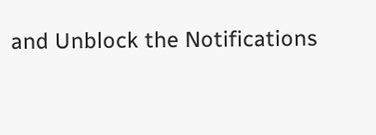and Unblock the Notifications